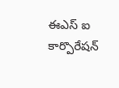ఈఎస్ ఐ కార్పొరేషన్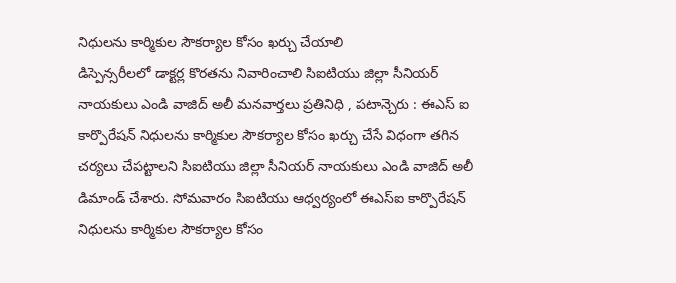నిధులను కార్మికుల సౌకర్యాల కోసం ఖర్చు చేయాలి
డిస్పెన్సరీలలో డాక్టర్ల కొరతను నివారించాలి సిఐటియు జిల్లా సీనియర్ నాయకులు ఎండి వాజిద్ అలీ మనవార్తలు ప్రతినిధి , పటాన్చెరు : ఈఎస్ ఐ కార్పొరేషన్ నిధులను కార్మికుల సౌకర్యాల కోసం ఖర్చు చేసే విధంగా తగిన చర్యలు చేపట్టాలని సిఐటియు జిల్లా సీనియర్ నాయకులు ఎండి వాజిద్ అలీ డిమాండ్ చేశారు. సోమవారం సిఐటియు ఆధ్వర్యంలో ఈఎస్ఐ కార్పొరేషన్ నిధులను కార్మికుల సౌకర్యాల కోసం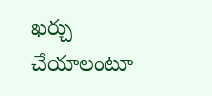ఖర్చు చేయాలంటూ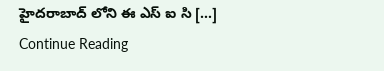హైదరాబాద్ లోని ఈ ఎస్ ఐ సి […]
Continue Reading